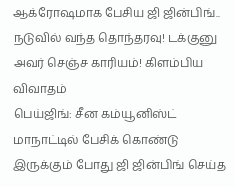ஆக்ரோஷமாக பேசிய ஜி ஜின்பிங்.. நடுவில் வந்த தொந்தரவு! டக்குனு அவர் செஞ்ச காரியம்! கிளம்பிய விவாதம்
பெய்ஜிங்: சீன கம்யூனிஸ்ட் மாநாட்டில் பேசிக் கொண்டு இருக்கும் போது ஜி ஜின்பிங் செய்த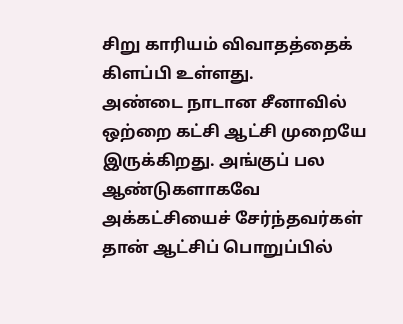சிறு காரியம் விவாதத்தைக் கிளப்பி உள்ளது.
அண்டை நாடான சீனாவில் ஒற்றை கட்சி ஆட்சி முறையே இருக்கிறது. அங்குப் பல ஆண்டுகளாகவே அக்கட்சியைச் சேர்ந்தவர்கள் தான் ஆட்சிப் பொறுப்பில்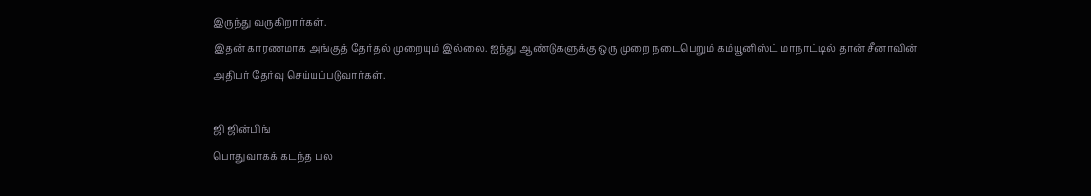இருந்து வருகிறார்கள்.
இதன் காரணமாக அங்குத் தேர்தல் முறையும் இல்லை. ஐந்து ஆண்டுகளுக்கு ஒரு முறை நடைபெறும் கம்யூனிஸ்ட் மாநாட்டில் தான் சீனாவின் அதிபர் தேர்வு செய்யப்படுவார்கள்.

ஜி ஜின்பிங்
பொதுவாகக் கடந்த பல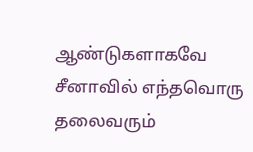ஆண்டுகளாகவே சீனாவில் எந்தவொரு தலைவரும்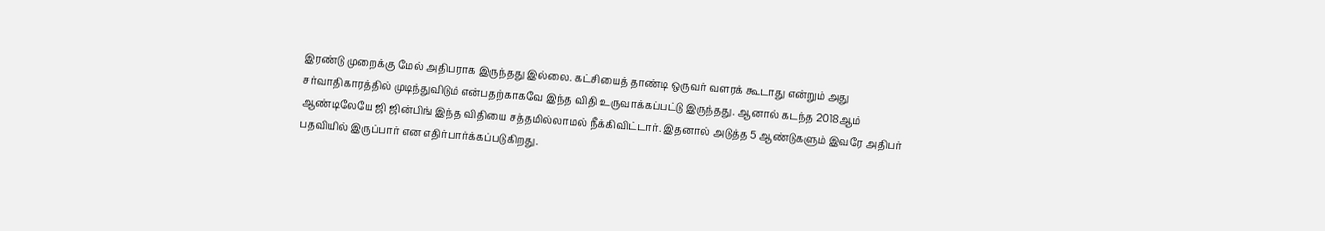இரண்டு முறைக்கு மேல் அதிபராக இருந்தது இல்லை. கட்சியைத் தாண்டி ஒருவர் வளரக் கூடாது என்றும் அது சர்வாதிகாரத்தில் முடிந்துவிடும் என்பதற்காகவே இந்த விதி உருவாக்கப்பட்டு இருந்தது. ஆனால் கடந்த 2018ஆம் ஆண்டிலேயே ஜி ஜின்பிங் இந்த விதியை சத்தமில்லாமல் நீக்கிவிட்டார். இதனால் அடுத்த 5 ஆண்டுகளும் இவரே அதிபர் பதவியில் இருப்பார் என எதிர்பார்க்கப்படுகிறது.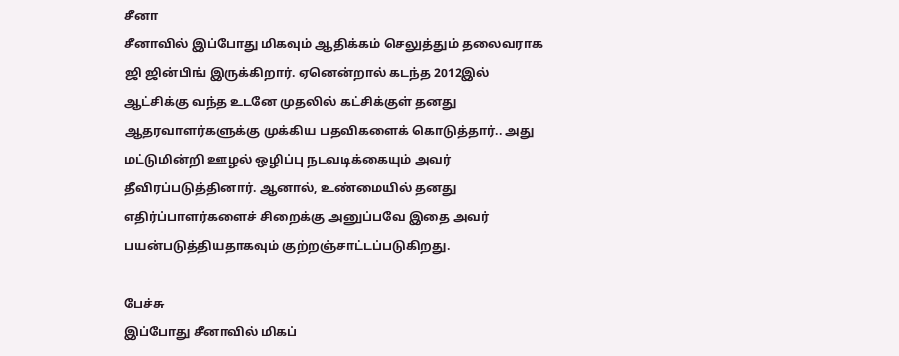சீனா
சீனாவில் இப்போது மிகவும் ஆதிக்கம் செலுத்தும் தலைவராக ஜி ஜின்பிங் இருக்கிறார். ஏனென்றால் கடந்த 2012இல் ஆட்சிக்கு வந்த உடனே முதலில் கட்சிக்குள் தனது ஆதரவாளர்களுக்கு முக்கிய பதவிகளைக் கொடுத்தார்.. அது மட்டுமின்றி ஊழல் ஒழிப்பு நடவடிக்கையும் அவர் தீவிரப்படுத்தினார். ஆனால், உண்மையில் தனது எதிர்ப்பாளர்களைச் சிறைக்கு அனுப்பவே இதை அவர் பயன்படுத்தியதாகவும் குற்றஞ்சாட்டப்படுகிறது.

பேச்சு
இப்போது சீனாவில் மிகப்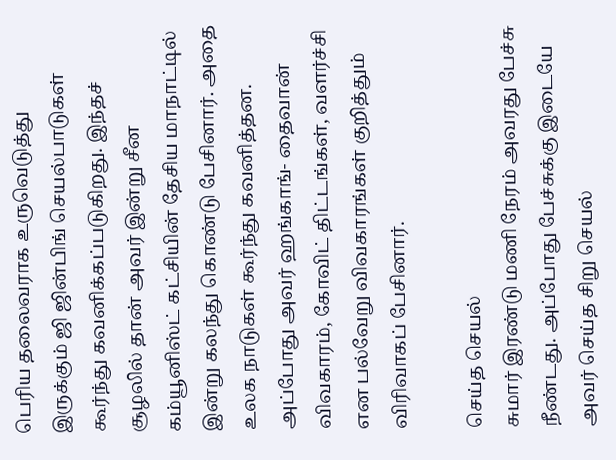பெரிய தலைவராக உருவெடுத்து இருக்கும் ஜி ஜின்பிங் செயல்பாடுகள் கூர்ந்து கவனிக்கப்படுகிறது. இந்தச் சூழலில் தான் அவர் இன்று சீன கம்யூனிஸ்ட் கட்சியின் தேசிய மாநாட்டில் இன்று கலந்து கொண்டு பேசினார். அதை உலக நாடுகள் கூர்ந்து கவனித்தன. அப்போது அவர் ஹங்காங்- தைவான் விவகாரம், கோவிட் திட்டங்கள், வளர்ச்சி என பல்வேறு விவகாரங்கள் குறித்தும் விரிவாகப் பேசினார்.

செய்த செயல்
சுமார் இரண்டு மணி நேரம் அவரது பேச்சு நீண்டது. அப்போது பேச்சுக்கு இடையே அவர் செய்த சிறு செயல்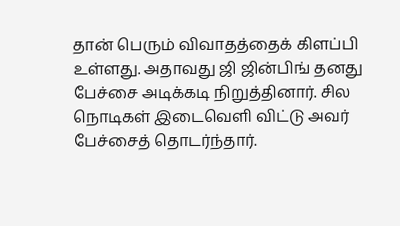தான் பெரும் விவாதத்தைக் கிளப்பி உள்ளது. அதாவது ஜி ஜின்பிங் தனது பேச்சை அடிக்கடி நிறுத்தினார். சில நொடிகள் இடைவெளி விட்டு அவர் பேச்சைத் தொடர்ந்தார்.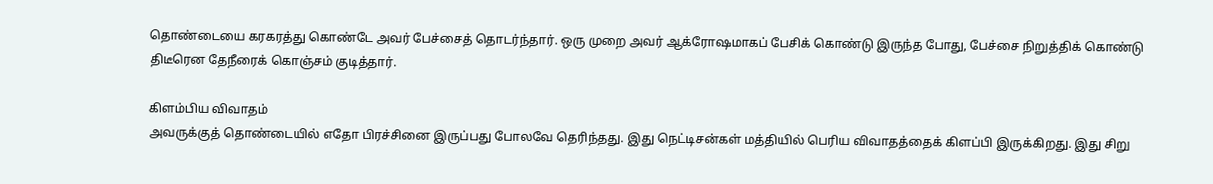தொண்டையை கரகரத்து கொண்டே அவர் பேச்சைத் தொடர்ந்தார். ஒரு முறை அவர் ஆக்ரோஷமாகப் பேசிக் கொண்டு இருந்த போது, பேச்சை நிறுத்திக் கொண்டு திடீரென தேநீரைக் கொஞ்சம் குடித்தார்.

கிளம்பிய விவாதம்
அவருக்குத் தொண்டையில் எதோ பிரச்சினை இருப்பது போலவே தெரிந்தது. இது நெட்டிசன்கள் மத்தியில் பெரிய விவாதத்தைக் கிளப்பி இருக்கிறது. இது சிறு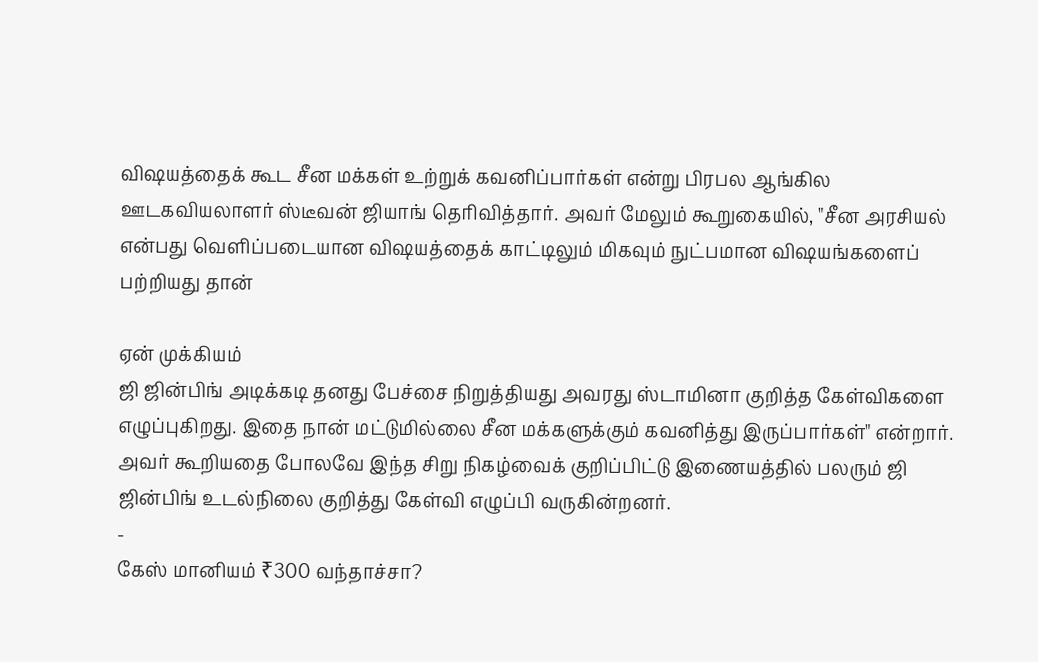விஷயத்தைக் கூட சீன மக்கள் உற்றுக் கவனிப்பார்கள் என்று பிரபல ஆங்கில ஊடகவியலாளர் ஸ்டீவன் ஜியாங் தெரிவித்தார். அவர் மேலும் கூறுகையில், "சீன அரசியல் என்பது வெளிப்படையான விஷயத்தைக் காட்டிலும் மிகவும் நுட்பமான விஷயங்களைப் பற்றியது தான்

ஏன் முக்கியம்
ஜி ஜின்பிங் அடிக்கடி தனது பேச்சை நிறுத்தியது அவரது ஸ்டாமினா குறித்த கேள்விகளை எழுப்புகிறது. இதை நான் மட்டுமில்லை சீன மக்களுக்கும் கவனித்து இருப்பார்கள்" என்றார். அவர் கூறியதை போலவே இந்த சிறு நிகழ்வைக் குறிப்பிட்டு இணையத்தில் பலரும் ஜி ஜின்பிங் உடல்நிலை குறித்து கேள்வி எழுப்பி வருகின்றனர்.
-
கேஸ் மானியம் ₹300 வந்தாச்சா?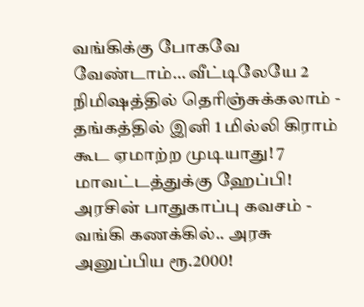வங்கிக்கு போகவே வேண்டாம்… வீட்டிலேயே 2 நிமிஷத்தில் தெரிஞ்சுக்கலாம் -
தங்கத்தில் இனி 1 மில்லி கிராம் கூட ஏமாற்ற முடியாது! 7 மாவட்டத்துக்கு ஹேப்பி! அரசின் பாதுகாப்பு கவசம் -
வங்கி கணக்கில்.. அரசு அனுப்பிய ரூ.2000!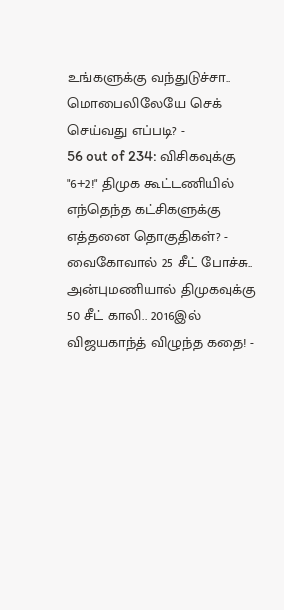உங்களுக்கு வந்துடுச்சா.. மொபைலிலேயே செக் செய்வது எப்படி? -
56 out of 234: விசிகவுக்கு "6+2!" திமுக கூட்டணியில் எந்தெந்த கட்சிகளுக்கு எத்தனை தொகுதிகள்? -
வைகோவால் 25 சீட் போச்சு.. அன்புமணியால் திமுகவுக்கு 50 சீட் காலி.. 2016இல் விஜயகாந்த் விழுந்த கதை! -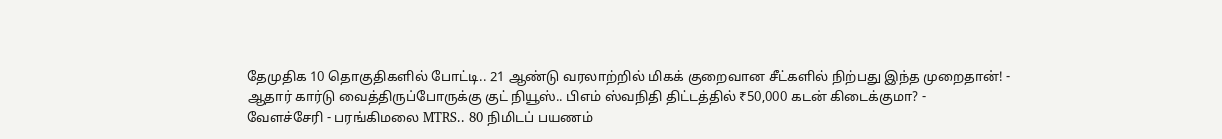தேமுதிக 10 தொகுதிகளில் போட்டி.. 21 ஆண்டு வரலாற்றில் மிகக் குறைவான சீட்களில் நிற்பது இந்த முறைதான்! -
ஆதார் கார்டு வைத்திருப்போருக்கு குட் நியூஸ்.. பிஎம் ஸ்வநிதி திட்டத்தில் ₹50,000 கடன் கிடைக்குமா? -
வேளச்சேரி - பரங்கிமலை MTRS.. 80 நிமிடப் பயணம்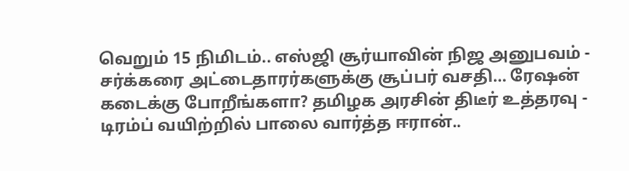வெறும் 15 நிமிடம்.. எஸ்ஜி சூர்யாவின் நிஜ அனுபவம் -
சர்க்கரை அட்டைதாரர்களுக்கு சூப்பர் வசதி… ரேஷன் கடைக்கு போறீங்களா? தமிழக அரசின் திடீர் உத்தரவு -
டிரம்ப் வயிற்றில் பாலை வார்த்த ஈரான்..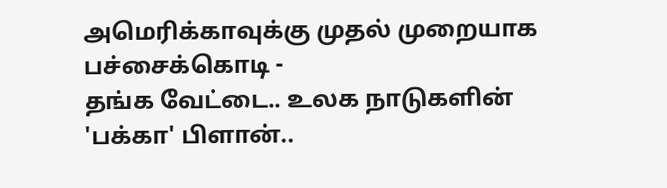அமெரிக்காவுக்கு முதல் முறையாக பச்சைக்கொடி -
தங்க வேட்டை.. உலக நாடுகளின் 'பக்கா' பிளான்..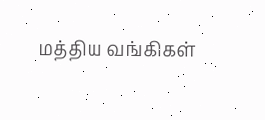மத்திய வங்கிகள்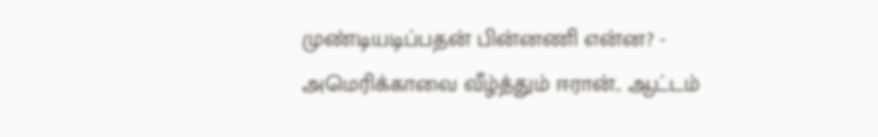முண்டியடிப்பதன் பின்னணி என்ன? -
அமெரிக்காவை வீழ்த்தும் ஈரான்.. ஆட்டம்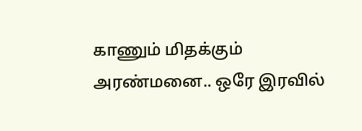காணும் மிதக்கும் அரண்மனை.. ஒரே இரவில்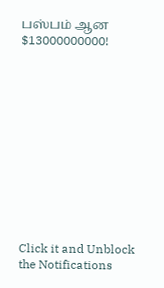பஸ்பம் ஆன $13000000000!












Click it and Unblock the Notifications